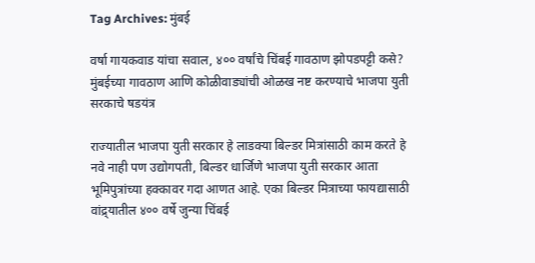Tag Archives: मुंबई

वर्षा गायकवाड यांचा सवाल, ४०० वर्षांचे चिंबई गावठाण झोपडपट्टी कसे? मुंबईच्या गावठाण आणि कोळीवाड्यांची ओळख नष्ट करण्याचे भाजपा युती सरकाचे षडयंत्र

राज्यातील भाजपा युती सरकार हे लाडक्या बिल्डर मित्रांसाठी काम करते हे नवे नाही पण उद्योगपती, बिल्डर धार्जिणे भाजपा युती सरकार आता भूमिपुत्रांच्या हक्कावर गदा आणत आहे. एका बिल्डर मित्राच्या फायद्यासाठी वांद्र्यातील ४०० वर्षे जुन्या चिंबई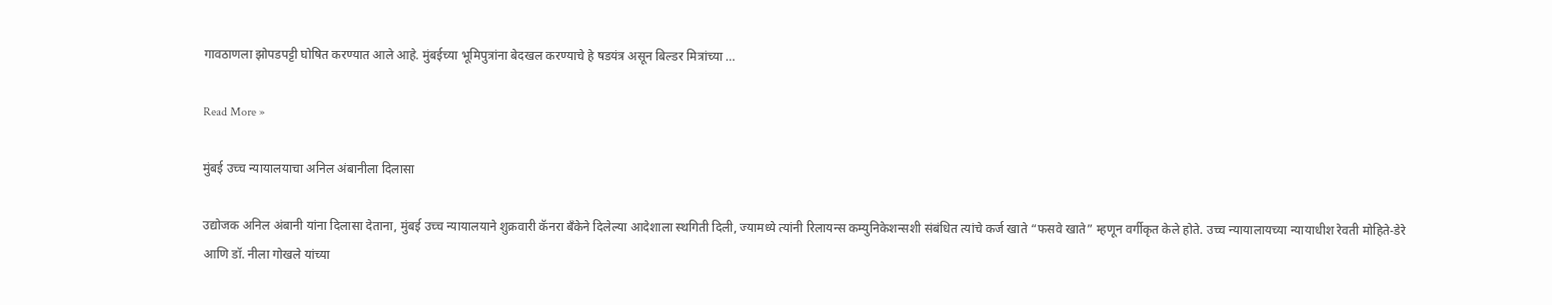गावठाणला झोपडपट्टी घोषित करण्यात आले आहे. मुंबईच्या भूमिपुत्रांना बेदखल करण्याचे हे षडयंत्र असून बिल्डर मित्रांच्या …

Read More »

मुंबई उच्च न्यायालयाचा अनिल अंबानीला दिलासा

उद्योजक अनिल अंबानी यांना दिलासा देताना, मुंबई उच्च न्यायालयाने शुक्रवारी कॅनरा बँकेने दिलेल्या आदेशाला स्थगिती दिली, ज्यामध्ये त्यांनी रिलायन्स कम्युनिकेशन्सशी संबंधित त्यांचे कर्ज खाते “फसवे खाते” म्हणून वर्गीकृत केले होते. उच्च न्यायालायच्या न्यायाधीश रेवती मोहिते-डेरे आणि डॉ. नीला गोखले यांच्या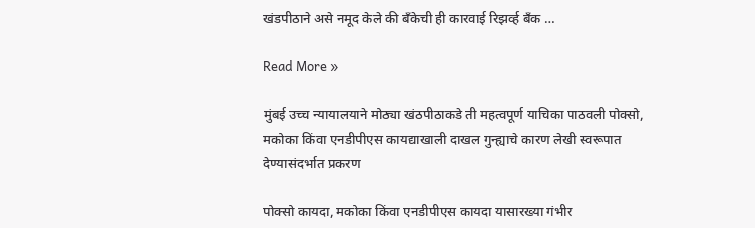खंडपीठाने असे नमूद केले की बँकेची ही कारवाई रिझर्व्ह बँक …

Read More »

मुंबई उच्च न्यायालयाने मोठ्या खंठपीठाकडे ती महत्वपूर्ण याचिका पाठवली पोक्सो, मकोका किंवा एनडीपीएस कायद्याखाली दाखल गुन्ह्याचे कारण लेखी स्वरूपात देण्यासंदर्भात प्रकरण

पोक्सो कायदा, मकोका किंवा एनडीपीएस कायदा यासारख्या गंभीर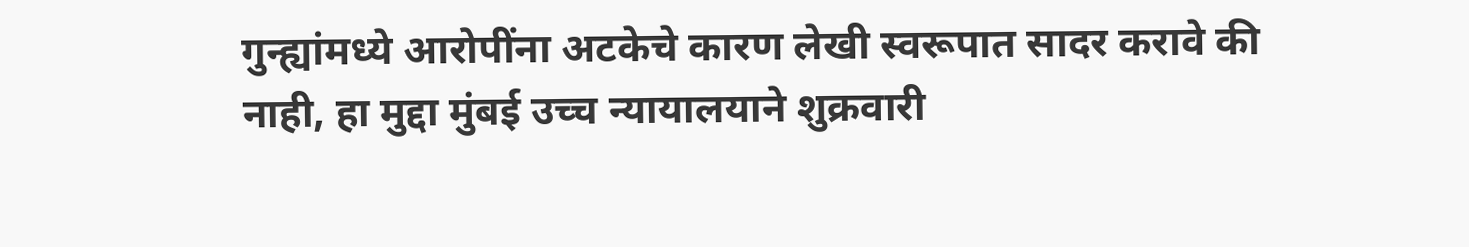गुन्ह्यांमध्ये आरोपींना अटकेचे कारण लेखी स्वरूपात सादर करावे की नाही, हा मुद्दा मुंबई उच्च न्यायालयाने शुक्रवारी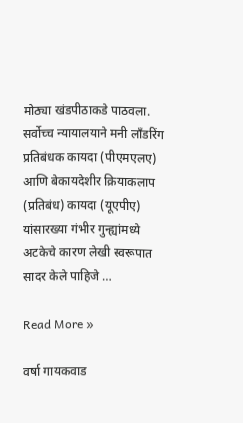मोठ्या खंडपीठाकडे पाठवला. सर्वोच्च न्यायालयाने मनी लाँडरिंग प्रतिबंधक कायदा (पीएमएलए) आणि बेकायदेशीर क्रियाकलाप (प्रतिबंध) कायदा (यूएपीए) यांसारख्या गंभीर गुन्ह्यांमध्ये अटकेचे कारण लेखी स्वरूपात सादर केले पाहिजे …

Read More »

वर्षा गायकवाड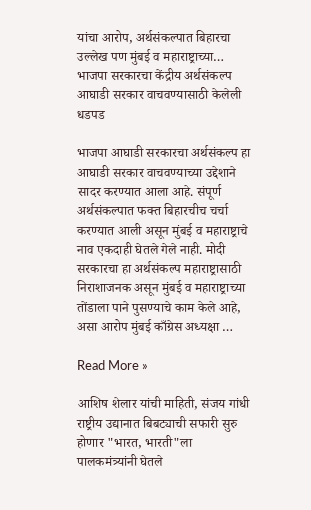यांचा आरोप, अर्थसंकल्पात बिहारचा उल्लेख पण मुंबई व महाराष्ट्राच्या… भाजपा सरकारचा केंद्रीय अर्थसंकल्प आघाडी सरकार वाचवण्यासाठी केलेली धडपड

भाजपा आघाडी सरकारचा अर्थसंकल्प हा आघाडी सरकार वाचवण्याच्या उद्देशाने सादर करण्यात आला आहे. संपूर्ण अर्थसंकल्पात फक्त बिहारचीच चर्चा करण्यात आली असून मुंबई व महाराष्ट्राचे नाव एकदाही घेतले गेले नाही. मोदी सरकारचा हा अर्थसंकल्प महाराष्ट्रासाठी निराशाजनक असून मुंबई व महाराष्ट्राच्या तोंडाला पाने पुसण्याचे काम केले आहे, असा आरोप मुंबई काँग्रेस अध्यक्षा …

Read More »

आशिष शेलार यांची माहिती, संजय गांधी राष्ट्रीय उद्यानात बिबट्याची सफारी सुरु होणार "भारत, भारती"ला पालकमंत्र्यांनी घेतले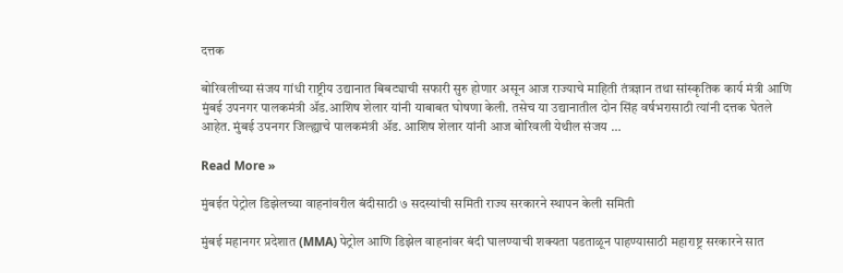दत्तक

बोरिवलीच्या संजय गांधी राष्ट्रीय उद्यानात बिबट्याची सफारी सुरु होणार असून आज राज्याचे माहिती तंत्रज्ञान तथा सांस्कृतिक कार्य मंत्री आणि मुंबई उपनगर पालकमंत्री ॲड.आशिष शेलार यांनी याबाबत घोषणा केली. तसेच या उद्यानातील दोन सिंह वर्षभरासाठी त्यांनी दत्तक घेतले आहेत. मुंबई उपनगर जिल्ह्याचे पालकमंत्री ॲड. आशिष शेलार यांनी आज बोरिवली येथील संजय …

Read More »

मुंबईत पेट्रोल डिझेलच्या वाहनांवरील बंदीसाठी ७ सदस्यांची समिती राज्य सरकारने स्थापन केली समिती

मुंबई महानगर प्रदेशात (MMA) पेट्रोल आणि डिझेल वाहनांवर बंदी घालण्याची शक्यता पडताळून पाहण्यासाठी महाराष्ट्र सरकारने सात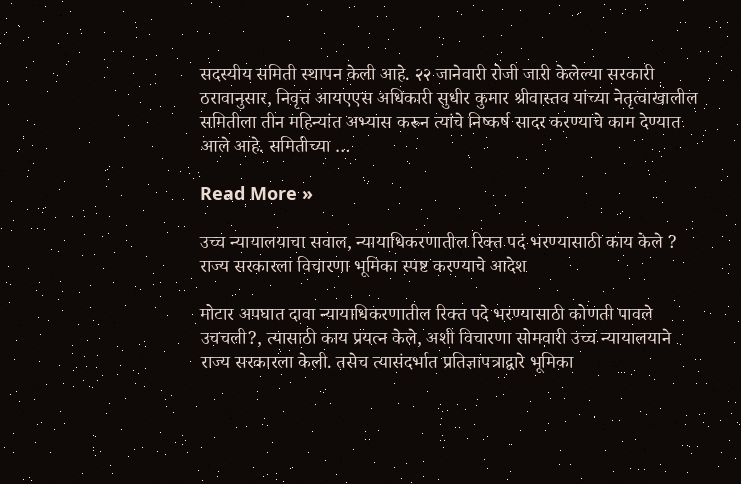सदस्यीय समिती स्थापन केली आहे. २२ जानेवारी रोजी जारी केलेल्या सरकारी ठरावानुसार, निवृत्त आयएएस अधिकारी सुधीर कुमार श्रीवास्तव यांच्या नेतृत्वाखालील समितीला तीन महिन्यांत अभ्यास करून त्यांचे निष्कर्ष सादर करण्याचे काम देण्यात आले आहे. समितीच्या …

Read More »

उच्च न्यायालयाचा सवाल, न्यायाधिकरणातील रिक्त पदं भरण्यासाठी काय केले ? राज्य सरकारला विचारणा भूमिका स्पष्ट करण्याचे आदेश

मोटार अपघात दावा न्यायाधिकरणातील रिक्त पदे भरण्यासाठी कोणती पावले उचचली?, त्यासाठी काय प्रयत्न केले, अशी विचारणा सोमवारी उच्च न्यायालयाने राज्य सरकारला केली. तसेच त्यासंदर्भात प्रतिज्ञापत्राद्वारे भूमिका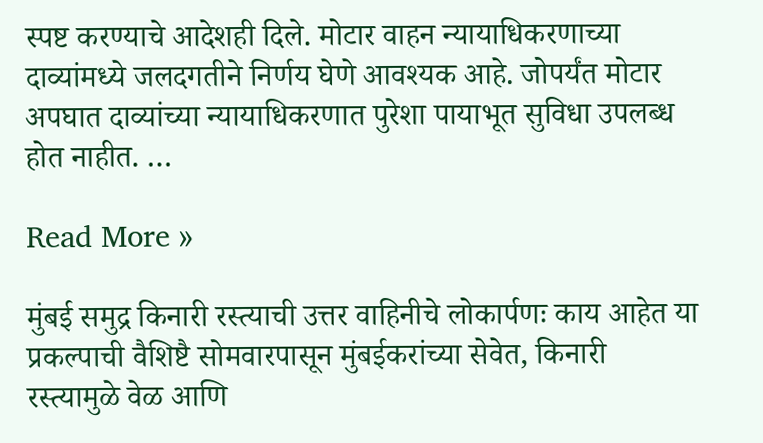स्पष्ट करण्याचे आदेशही दिले. मोटार वाहन न्यायाधिकरणाच्या दाव्यांमध्ये जलदगतीने निर्णय घेणे आवश्यक आहे. जोपर्यंत मोटार अपघात दाव्यांच्या न्यायाधिकरणात पुरेशा पायाभूत सुविधा उपलब्ध होत नाहीत. …

Read More »

मुंबई समुद्र किनारी रस्त्याची उत्तर वाहिनीचे लोकार्पणः काय आहेत या प्रकल्पाची वैशिष्टै सोमवारपासून मुंबईकरांच्या सेवेत, किनारी रस्त्यामुळे वेळ आणि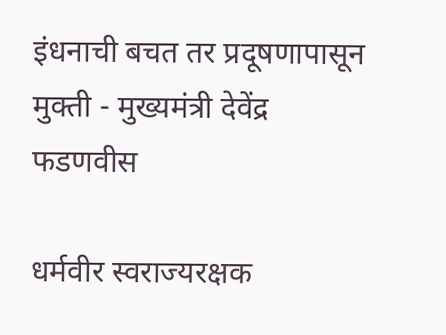इंधनाची बचत तर प्रदूषणापासून मुक्ती - मुख्यमंत्री देवेंद्र फडणवीस

धर्मवीर स्वराज्यरक्षक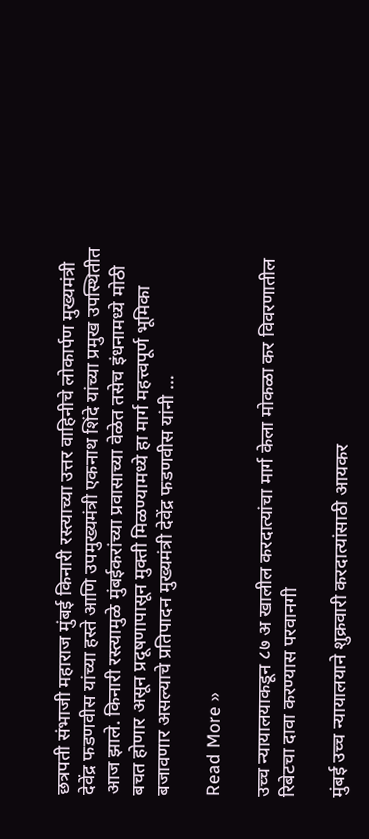छत्रपती संभाजी महाराज मुंबई किनारी रस्त्याच्या उत्तर वाहिनीचे लोकार्पण मुख्यमंत्री देवेंद्र फडणवीस यांच्या हस्ते आणि उपमुख्यमंत्री एकनाथ शिंदे यांच्या प्रमुख उपस्थितीत आज झाले. किनारी रस्त्यामुळे मुंबईकरांच्या प्रवासाच्या वेळेत तसेच इंधनामध्ये मोठी बचत होणार असून प्रदूषणापासून मुक्ती मिळण्यामध्ये हा मार्ग महत्त्वपूर्ण भूमिका बजावणार असल्याचे प्रतिपादन मुख्यमंत्री देवेंद्र फडणवीस यांनी …

Read More »

उच्च न्यायालयाकडून ८७ अ खालील करदात्यांचा मार्ग केला मोकळा कर विवरणातील रिबेटचा दावा करण्यास परवानगी

मुंबई उच्च न्यायालयाने शुक्रवारी करदात्यांसाठी आयकर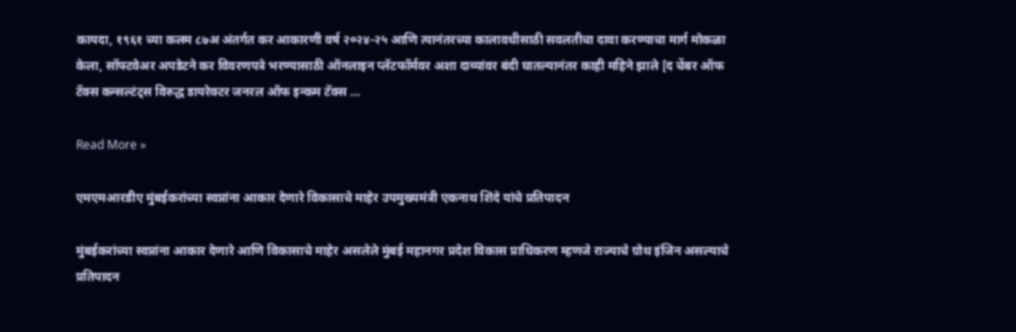कायदा, १९६१ च्या कलम ८७अ अंतर्गत कर आकारणी वर्ष २०२४-२५ आणि त्यानंतरच्या कालावधीसाठी सवलतीचा दावा करण्याचा मार्ग मोकळा केला, सॉफ्टवेअर अपडेटने कर विवरणपत्रे भरण्यासाठी ऑनलाइन प्लॅटफॉर्मवर अशा दाव्यांवर बंदी घातल्यानंतर काही महिने झाले [द चेंबर ऑफ टॅक्स कन्सल्टंट्स विरुद्ध डायरेक्टर जनरल ऑफ इन्कम टॅक्स …

Read More »

एमएमआरडीए मुंबईकरांच्या स्वप्नांना आकार देणारे विकासाचे माहेर उपमुख्यमंत्री एकनाथ शिंदे यांचे प्रतिपादन

मुंबईकरांच्या स्वप्नांना आकार देणारे आणि विकासाचे माहेर असलेले मुंबई महानगर प्रदेश विकास प्राधिकरण म्हणजे राज्याचे ग्रोथ इंजिन असल्याचे प्रतिपादन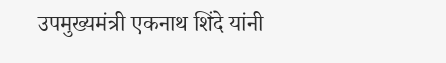उपमुख्यमंत्री एकनाथ शिंदे यांनी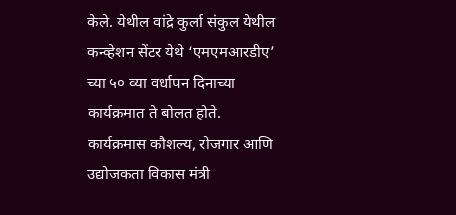केले. येथील वांद्रे कुर्ला संकुल येथील कन्व्हेशन सेंटर येथे ‘एमएमआरडीए’ च्या ५० व्या वर्धापन दिनाच्या कार्यक्रमात ते बोलत होते. कार्यक्रमास कौशल्य, रोजगार आणि उद्योजकता विकास मंत्री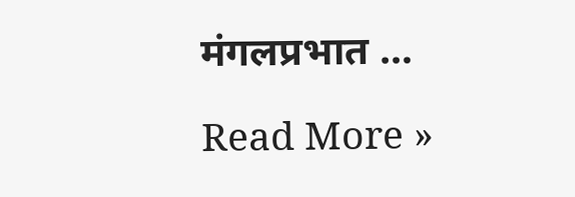मंगलप्रभात …

Read More »